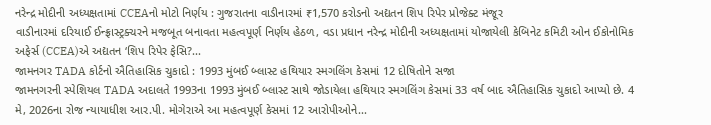નરેન્દ્ર મોદીની અધ્યક્ષતામાં CCEAનો મોટો નિર્ણય : ગુજરાતના વાડીનારમાં ₹1,570 કરોડનો અદ્યતન શિપ રિપેર પ્રોજેક્ટ મંજૂર
વાડીનારમાં દરિયાઈ ઈન્ફ્રાસ્ટ્રક્ચરને મજબૂત બનાવતા મહત્વપૂર્ણ નિર્ણય હેઠળ, વડા પ્રધાન નરેન્દ્ર મોદીની અધ્યક્ષતામાં યોજાયેલી કેબિનેટ કમિટી ઓન ઈકોનોમિક અફેર્સ (CCEA)એ અદ્યતન ‘શિપ રિપેર ફેસિ?...
જામનગર TADA કોર્ટનો ઐતિહાસિક ચુકાદો : 1993 મુંબઈ બ્લાસ્ટ હથિયાર સ્મગલિંગ કેસમાં 12 દોષિતોને સજા
જામનગરની સ્પેશિયલ TADA અદાલતે 1993ના 1993 મુંબઈ બ્લાસ્ટ સાથે જોડાયેલા હથિયાર સ્મગલિંગ કેસમાં 33 વર્ષ બાદ ઐતિહાસિક ચુકાદો આપ્યો છે. 4 મે, 2026ના રોજ ન્યાયાધીશ આર.પી. મોગેરાએ આ મહત્વપૂર્ણ કેસમાં 12 આરોપીઓને...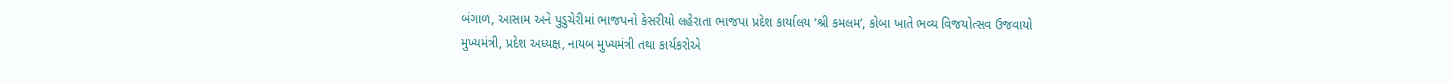બંગાળ, આસામ અને પુડુચેરીમાં ભાજપનો કેસરીયો લહેરાતા ભાજપા પ્રદેશ કાર્યાલય ‘શ્રી કમલમ’, કોબા ખાતે ભવ્ય વિજયોત્સવ ઉજવાયો
મુખ્યમંત્રી, પ્રદેશ અધ્યક્ષ, નાયબ મુખ્યમંત્રી તથા કાર્યકરોએ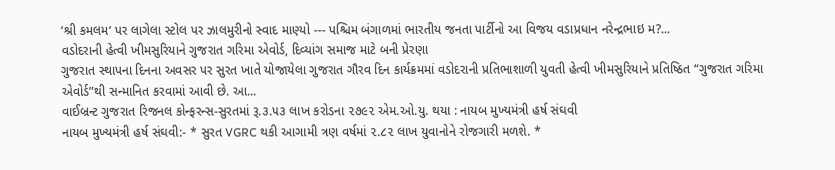‘શ્રી કમલમ‘ પર લાગેલા સ્ટોલ પર ઝાલમુરીનો સ્વાદ માણ્યો --- પશ્ચિમ બંગાળમાં ભારતીય જનતા પાર્ટીનો આ વિજય વડાપ્રધાન નરેન્દ્રભાઇ મ?...
વડોદરાની હેત્વી ખીમસુરિયાને ગુજરાત ગરિમા એવોર્ડ, દિવ્યાંગ સમાજ માટે બની પ્રેરણા
ગુજરાત સ્થાપના દિનના અવસર પર સુરત ખાતે યોજાયેલા ગુજરાત ગૌરવ દિન કાર્યક્રમમાં વડોદરાની પ્રતિભાશાળી યુવતી હેત્વી ખીમસુરિયાને પ્રતિષ્ઠિત “ગુજરાત ગરિમા એવોર્ડ”થી સન્માનિત કરવામાં આવી છે. આ...
વાઈબ્રન્ટ ગુજરાત રિજનલ કોન્ફરન્સ-સુરતમાં રૂ.૩.૫૩ લાખ કરોડના ૨૭૯૨ એમ.ઓ.યુ. થયા : નાયબ મુખ્યમંત્રી હર્ષ સંઘવી
નાયબ મુખ્યમંત્રી હર્ષ સંઘવી:- * સુરત VGRC થકી આગામી ત્રણ વર્ષમાં ૨.૮૨ લાખ યુવાનોને રોજગારી મળશે. *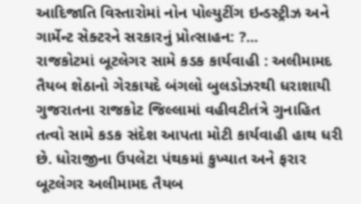આદિજાતિ વિસ્તારોમાં નોન પોલ્યુટીંગ ઇન્ડસ્ટ્રીઝ અને ગાર્મેન્ટ સેક્ટરને સરકારનું પ્રોત્સાહન: ?...
રાજકોટમાં બૂટલેગર સામે કડક કાર્યવાહી : અલીમામદ તૈયબ શેઠાનો ગેરકાયદે બંગલો બુલડોઝરથી ધરાશાયી
ગુજરાતના રાજકોટ જિલ્લામાં વહીવટીતંત્રે ગુનાહિત તત્વો સામે કડક સંદેશ આપતા મોટી કાર્યવાહી હાથ ધરી છે. ધોરાજીના ઉપલેટા પંથકમાં કુખ્યાત અને ફરાર બૂટલેગર અલીમામદ તૈયબ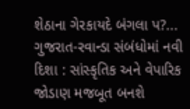શેઠાના ગેરકાયદે બંગલા પ?...
ગુજરાત-રવાન્ડા સંબંધોમાં નવી દિશા : સાંસ્કૃતિક અને વેપારિક જોડાણ મજબૂત બનશે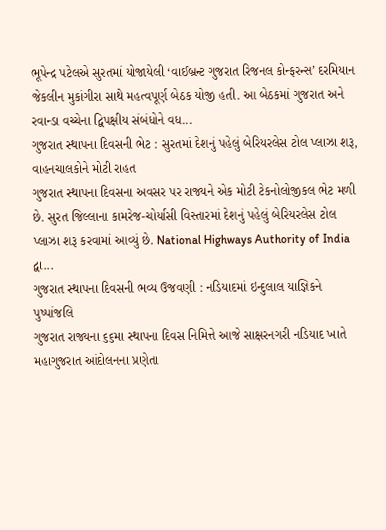ભૂપેન્દ્ર પટેલએ સુરતમાં યોજાયેલી ‘વાઈબ્રન્ટ ગુજરાત રિજનલ કોન્ફરન્સ’ દરમિયાન જેકલીન મુકાંગીરા સાથે મહત્વપૂર્ણ બેઠક યોજી હતી. આ બેઠકમાં ગુજરાત અને રવાન્ડા વચ્ચેના દ્વિપક્ષીય સંબંધોને વધ...
ગુજરાત સ્થાપના દિવસની ભેટ : સુરતમાં દેશનું પહેલું બેરિયરલેસ ટોલ પ્લાઝા શરૂ, વાહનચાલકોને મોટી રાહત
ગુજરાત સ્થાપના દિવસના અવસર પર રાજ્યને એક મોટી ટેકનોલોજીકલ ભેટ મળી છે. સુરત જિલ્લાના કામરેજ-ચોર્યાસી વિસ્તારમાં દેશનું પહેલું બેરિયરલેસ ટોલ પ્લાઝા શરૂ કરવામાં આવ્યું છે. National Highways Authority of India દ્વા...
ગુજરાત સ્થાપના દિવસની ભવ્ય ઉજવણી : નડિયાદમાં ઇન્દુલાલ યાજ્ઞિકને પુષ્પાંજલિ
ગુજરાત રાજ્યના ૬૬મા સ્થાપના દિવસ નિમિત્તે આજે સાક્ષરનગરી નડિયાદ ખાતે મહાગુજરાત આંદોલનના પ્રણેતા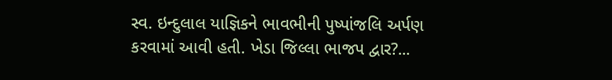સ્વ. ઇન્દુલાલ યાજ્ઞિકને ભાવભીની પુષ્પાંજલિ અર્પણ કરવામાં આવી હતી. ખેડા જિલ્લા ભાજપ દ્વાર?...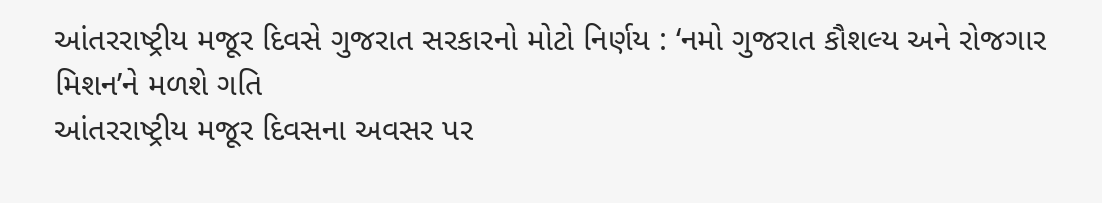આંતરરાષ્ટ્રીય મજૂર દિવસે ગુજરાત સરકારનો મોટો નિર્ણય : ‘નમો ગુજરાત કૌશલ્ય અને રોજગાર મિશન’ને મળશે ગતિ
આંતરરાષ્ટ્રીય મજૂર દિવસના અવસર પર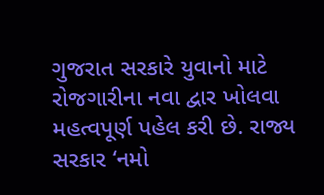ગુજરાત સરકારે યુવાનો માટે રોજગારીના નવા દ્વાર ખોલવા મહત્વપૂર્ણ પહેલ કરી છે. રાજ્ય સરકાર ‘નમો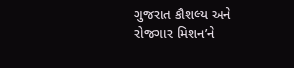ગુજરાત કૌશલ્ય અને રોજગાર મિશન’ને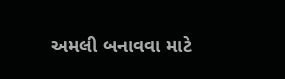અમલી બનાવવા માટે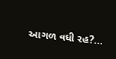આગળ વધી રહ?...